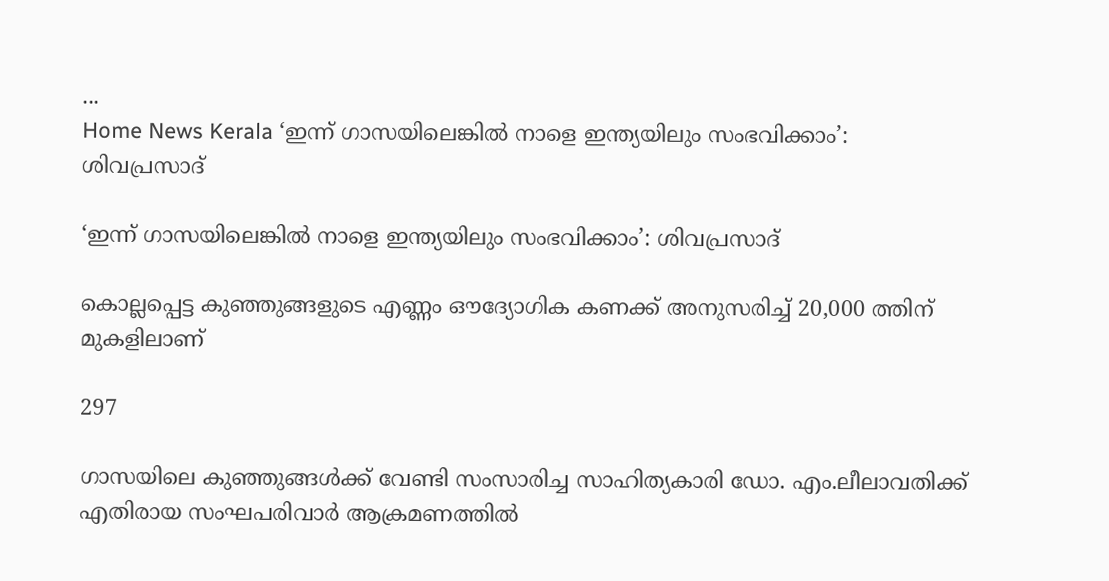...
Home News Kerala ‘ഇന്ന് ഗാസയിലെങ്കിൽ നാളെ ഇന്ത്യയിലും സംഭവിക്കാം’: ശിവപ്രസാദ്

‘ഇന്ന് ഗാസയിലെങ്കിൽ നാളെ ഇന്ത്യയിലും സംഭവിക്കാം’: ശിവപ്രസാദ്

കൊല്ലപ്പെട്ട കുഞ്ഞുങ്ങളുടെ എണ്ണം ഔദ്യോഗിക കണക്ക് അനുസരിച്ച് 20,000 ത്തിന് മുകളിലാണ്‌

297

ഗാസയിലെ കുഞ്ഞുങ്ങള്‍ക്ക് വേണ്ടി സംസാരിച്ച സാഹിത്യകാരി ഡോ. എം.ലീലാവതിക്ക്‌ എതിരായ സംഘപരിവാര്‍ ആക്രമണത്തില്‍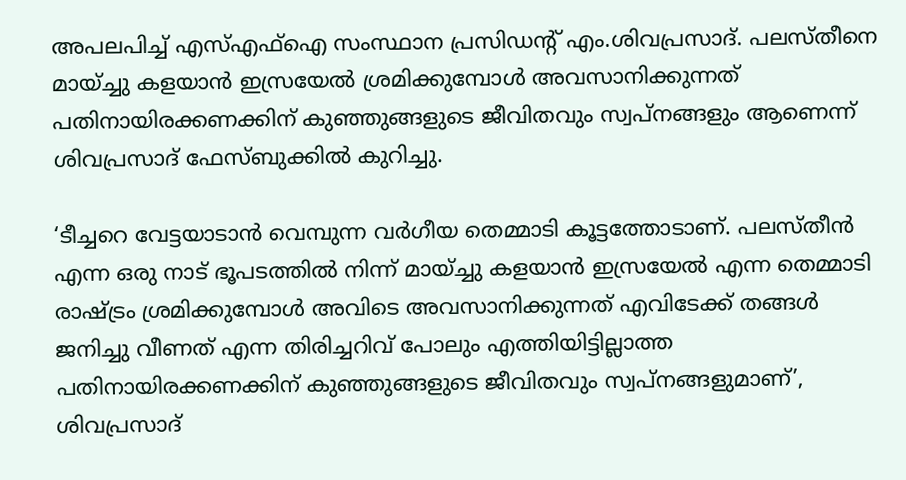അപലപിച്ച് എസ്എഫ്‌ഐ സംസ്ഥാന പ്രസിഡന്റ് എം.ശിവപ്രസാദ്. പലസ്‌തീനെ മായ്ച്ചു കളയാന്‍ ഇസ്രയേല്‍ ശ്രമിക്കുമ്പോള്‍ അവസാനിക്കുന്നത് പതിനായിരക്കണക്കിന് കുഞ്ഞുങ്ങളുടെ ജീവിതവും സ്വപ്‌നങ്ങളും ആണെന്ന് ശിവപ്രസാദ് ഫേസ്ബുക്കില്‍ കുറിച്ചു.

‘ടീച്ചറെ വേട്ടയാടാന്‍ വെമ്പുന്ന വര്‍ഗീയ തെമ്മാടി കൂട്ടത്തോടാണ്. പലസ്‌തീൻ എന്ന ഒരു നാട് ഭൂപടത്തില്‍ നിന്ന് മായ്ച്ചു കളയാന്‍ ഇസ്രയേല്‍ എന്ന തെമ്മാടി രാഷ്ട്രം ശ്രമിക്കുമ്പോള്‍ അവിടെ അവസാനിക്കുന്നത് എവിടേക്ക് തങ്ങള്‍ ജനിച്ചു വീണത് എന്ന തിരിച്ചറിവ് പോലും എത്തിയിട്ടില്ലാത്ത പതിനായിരക്കണക്കിന് കുഞ്ഞുങ്ങളുടെ ജീവിതവും സ്വപ്‌നങ്ങളുമാണ്’, ശിവപ്രസാദ്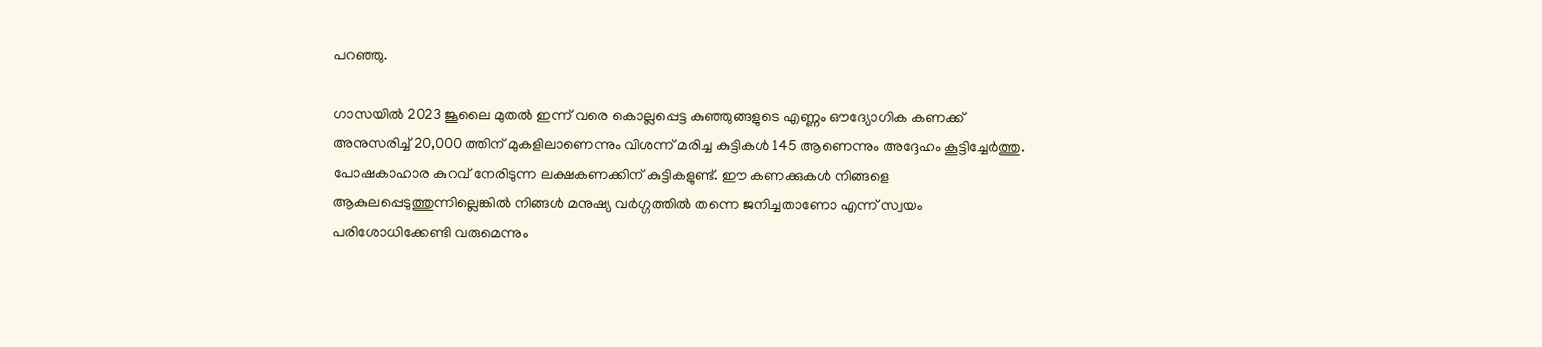പറഞ്ഞു.

ഗാസയില്‍ 2023 ജൂലൈ മുതല്‍ ഇന്ന് വരെ കൊല്ലപ്പെട്ട കുഞ്ഞുങ്ങളുടെ എണ്ണം ഔദ്യോഗിക കണക്ക് അനുസരിച്ച് 20,000 ത്തിന് മുകളിലാണെന്നും വിശന്ന് മരിച്ച കുട്ടികള്‍ 145 ആണെന്നും അദ്ദേഹം കൂട്ടിച്ചേര്‍ത്തു. പോഷകാഹാര കുറവ് നേരിടുന്ന ലക്ഷകണക്കിന് കുട്ടികളുണ്ട്. ഈ കണക്കുകള്‍ നിങ്ങളെ ആകുലപ്പെടുത്തുന്നില്ലെങ്കില്‍ നിങ്ങള്‍ മനുഷ്യ വര്‍ഗ്ഗത്തില്‍ തന്നെ ജനിച്ചതാണോ എന്ന് സ്വയം പരിശോധിക്കേണ്ടി വരുമെന്നും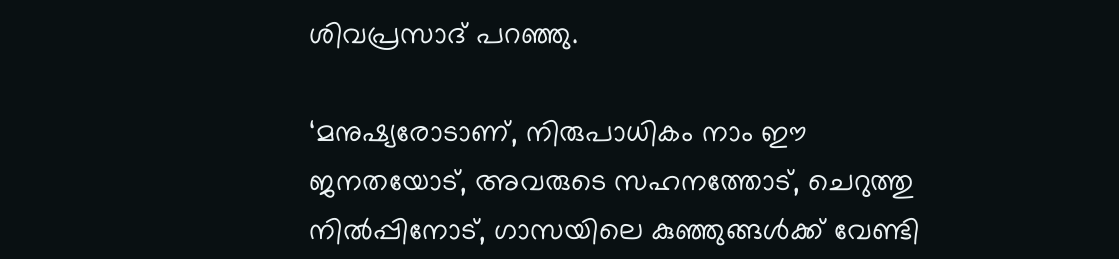ശിവപ്രസാദ് പറഞ്ഞു.

‘മനുഷ്യരോടാണ്, നിരുപാധികം നാം ഈ ജനതയോട്, അവരുടെ സഹനത്തോട്, ചെറുത്തു നില്‍പ്പിനോട്, ഗാസയിലെ കുഞ്ഞുങ്ങള്‍ക്ക് വേണ്ടി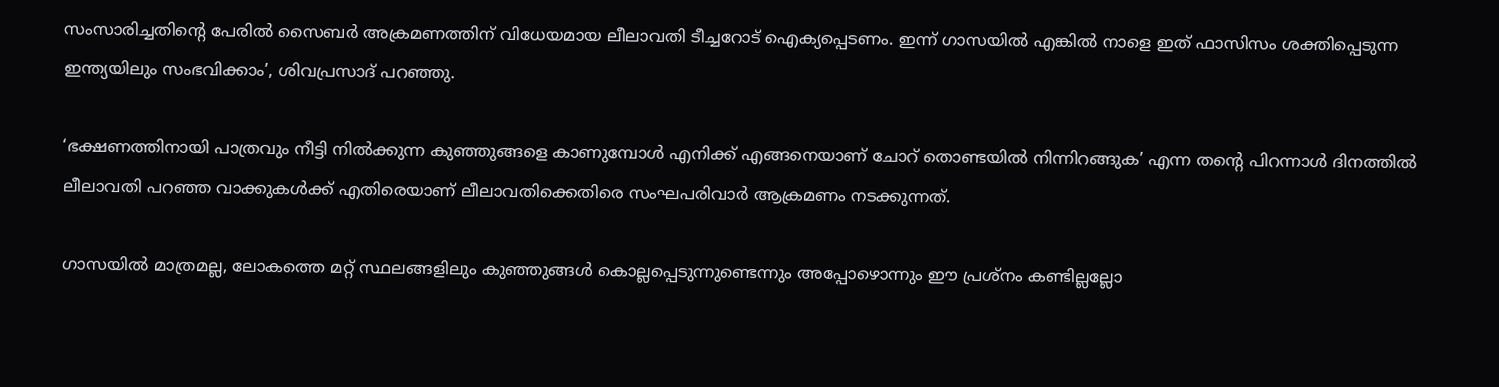സംസാരിച്ചതിൻ്റെ പേരില്‍ സൈബര്‍ അക്രമണത്തിന് വിധേയമായ ലീലാവതി ടീച്ചറോട് ഐക്യപ്പെടണം. ഇന്ന് ഗാസയില്‍ എങ്കില്‍ നാളെ ഇത് ഫാസിസം ശക്തിപ്പെടുന്ന ഇന്ത്യയിലും സംഭവിക്കാം’, ശിവപ്രസാദ് പറഞ്ഞു.

‘ഭക്ഷണത്തിനായി പാത്രവും നീട്ടി നില്‍ക്കുന്ന കുഞ്ഞുങ്ങളെ കാണുമ്പോള്‍ എനിക്ക് എങ്ങനെയാണ് ചോറ് തൊണ്ടയില്‍ നിന്നിറങ്ങുക’ എന്ന തൻ്റെ പിറന്നാള്‍ ദിനത്തില്‍ ലീലാവതി പറഞ്ഞ വാക്കുകള്‍ക്ക് എതിരെയാണ് ലീലാവതിക്കെതിരെ സംഘപരിവാര്‍ ആക്രമണം നടക്കുന്നത്.

ഗാസയില്‍ മാത്രമല്ല, ലോകത്തെ മറ്റ് സ്ഥലങ്ങളിലും കുഞ്ഞുങ്ങള്‍ കൊല്ലപ്പെടുന്നുണ്ടെന്നും അപ്പോഴൊന്നും ഈ പ്രശ്‌നം കണ്ടില്ലല്ലോ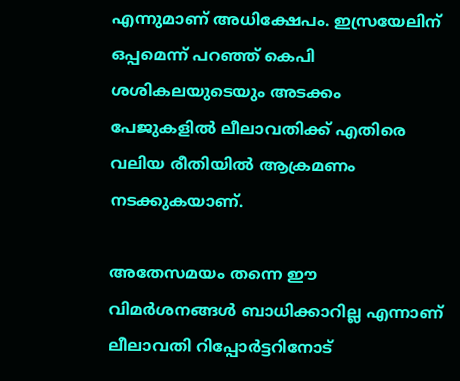എന്നുമാണ് അധിക്ഷേപം. ഇസ്രയേലിന് ഒപ്പമെന്ന് പറഞ്ഞ് കെപി ശശികലയുടെയും അടക്കം പേജുകളില്‍ ലീലാവതിക്ക് എതിരെ വലിയ രീതിയില്‍ ആക്രമണം നടക്കുകയാണ്.

അതേസമയം തന്നെ ഈ വിമര്‍ശനങ്ങള്‍ ബാധിക്കാറില്ല എന്നാണ് ലീലാവതി റിപ്പോര്‍ട്ടറിനോട്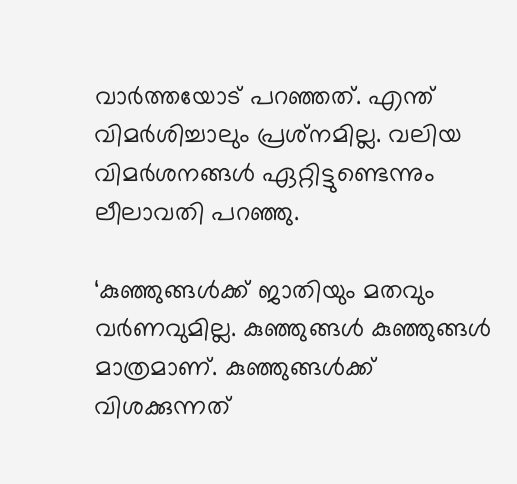വാർത്തയോട് പറഞ്ഞത്. എന്ത് വിമര്‍ശിച്ചാലും പ്രശ്‌നമില്ല. വലിയ വിമര്‍ശനങ്ങള്‍ ഏറ്റിട്ടുണ്ടെന്നും ലീലാവതി പറഞ്ഞു.

‘കുഞ്ഞുങ്ങള്‍ക്ക് ജാതിയും മതവും വര്‍ണവുമില്ല. കുഞ്ഞുങ്ങള്‍ കുഞ്ഞുങ്ങള്‍ മാത്രമാണ്. കുഞ്ഞുങ്ങള്‍ക്ക് വിശക്കുന്നത്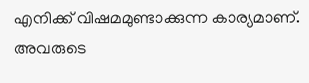എനിക്ക് വിഷമമുണ്ടാക്കുന്ന കാര്യമാണ്. അവരുടെ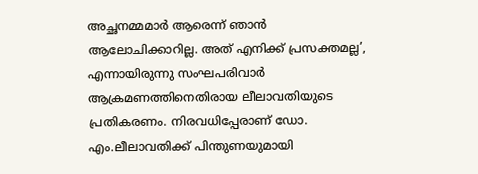അച്ഛനമ്മമാര്‍ ആരെന്ന് ഞാന്‍ ആലോചിക്കാറില്ല. അത് എനിക്ക് പ്രസക്തമല്ല’, എന്നായിരുന്നു സംഘപരിവാര്‍ ആക്രമണത്തിനെതിരായ ലീലാവതിയുടെ പ്രതികരണം. നിരവധിപ്പേരാണ് ഡോ. എം.ലീലാവതിക്ക് പിന്തുണയുമായി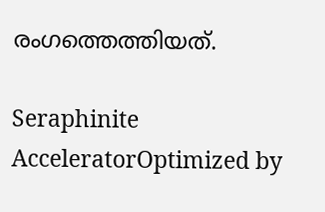രംഗത്തെത്തിയത്.

Seraphinite AcceleratorOptimized by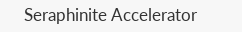Seraphinite Accelerator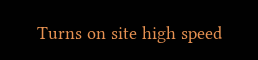Turns on site high speed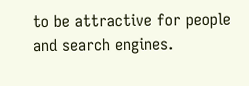to be attractive for people and search engines.